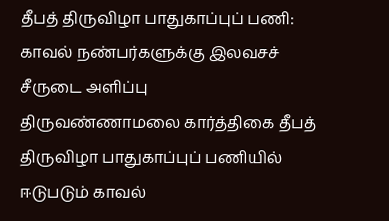தீபத் திருவிழா பாதுகாப்புப் பணி: காவல் நண்பர்களுக்கு இலவசச் சீருடை அளிப்பு
திருவண்ணாமலை கார்த்திகை தீபத் திருவிழா பாதுகாப்புப் பணியில் ஈடுபடும் காவல்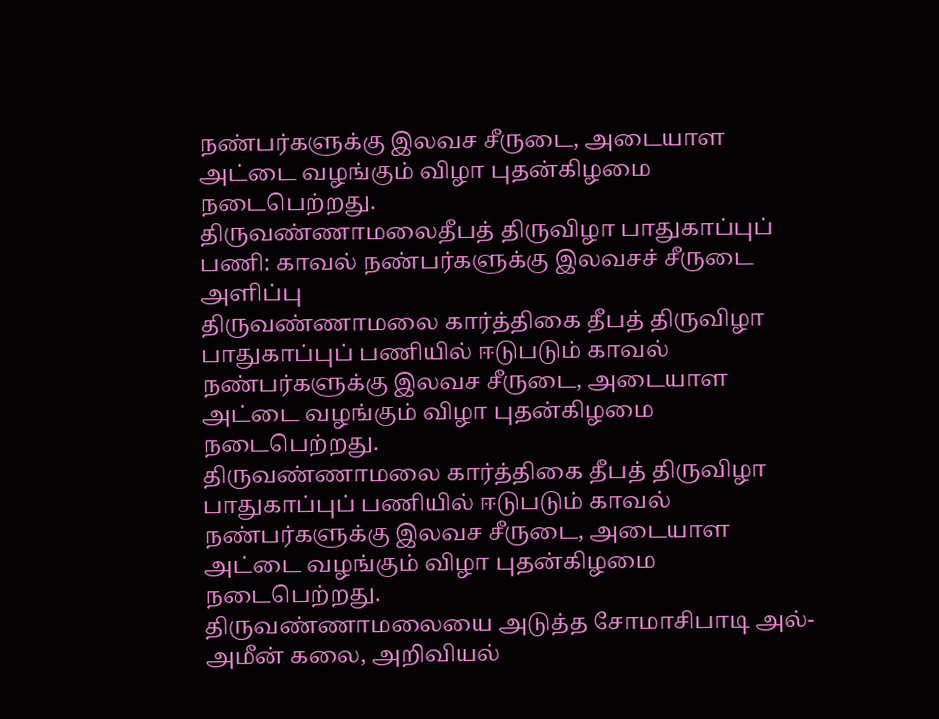நண்பர்களுக்கு இலவச சீருடை, அடையாள அட்டை வழங்கும் விழா புதன்கிழமை நடைபெற்றது.
திருவண்ணாமலைதீபத் திருவிழா பாதுகாப்புப் பணி: காவல் நண்பர்களுக்கு இலவசச் சீருடை அளிப்பு
திருவண்ணாமலை கார்த்திகை தீபத் திருவிழா பாதுகாப்புப் பணியில் ஈடுபடும் காவல் நண்பர்களுக்கு இலவச சீருடை, அடையாள அட்டை வழங்கும் விழா புதன்கிழமை நடைபெற்றது.
திருவண்ணாமலை கார்த்திகை தீபத் திருவிழா பாதுகாப்புப் பணியில் ஈடுபடும் காவல் நண்பர்களுக்கு இலவச சீருடை, அடையாள அட்டை வழங்கும் விழா புதன்கிழமை நடைபெற்றது.
திருவண்ணாமலையை அடுத்த சோமாசிபாடி அல்-அமீன் கலை, அறிவியல்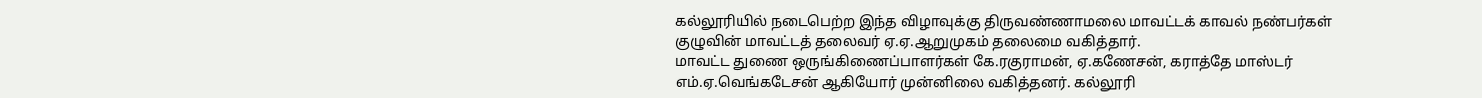கல்லூரியில் நடைபெற்ற இந்த விழாவுக்கு திருவண்ணாமலை மாவட்டக் காவல் நண்பர்கள் குழுவின் மாவட்டத் தலைவர் ஏ.ஏ.ஆறுமுகம் தலைமை வகித்தார்.
மாவட்ட துணை ஒருங்கிணைப்பாளர்கள் கே.ரகுராமன், ஏ.கணேசன், கராத்தே மாஸ்டர் எம்.ஏ.வெங்கடேசன் ஆகியோர் முன்னிலை வகித்தனர். கல்லூரி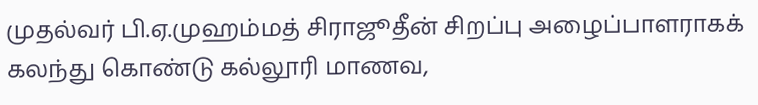முதல்வர் பி.ஏ.முஹம்மத் சிராஜூதீன் சிறப்பு அழைப்பாளராகக் கலந்து கொண்டு கல்லூரி மாணவ,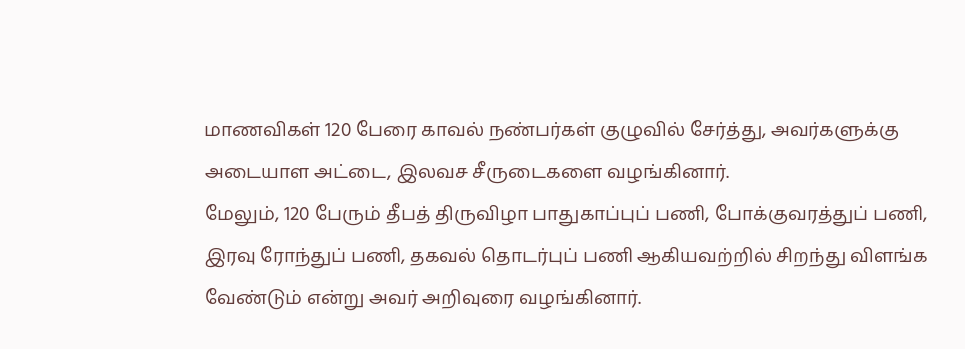மாணவிகள் 120 பேரை காவல் நண்பர்கள் குழுவில் சேர்த்து, அவர்களுக்கு அடையாள அட்டை, இலவச சீருடைகளை வழங்கினார்.
மேலும், 120 பேரும் தீபத் திருவிழா பாதுகாப்புப் பணி, போக்குவரத்துப் பணி, இரவு ரோந்துப் பணி, தகவல் தொடர்புப் பணி ஆகியவற்றில் சிறந்து விளங்க வேண்டும் என்று அவர் அறிவுரை வழங்கினார்.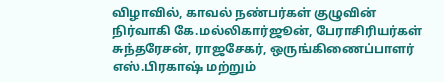விழாவில், காவல் நண்பர்கள் குழுவின் நிர்வாகி கே.மல்லிகார்ஜூன், பேராசிரியர்கள் சுந்தரேசன், ராஜசேகர், ஒருங்கிணைப்பாளர் எஸ்.பிரகாஷ் மற்றும்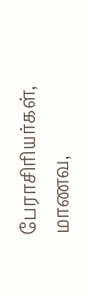பேராசிரியர்கள், மாணவ,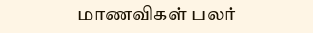மாணவிகள் பலர்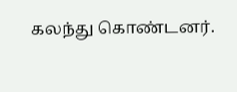கலந்து கொண்டனர்.